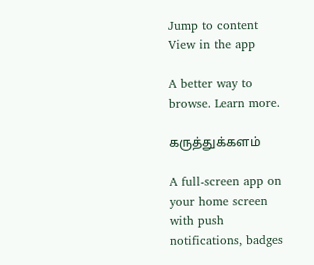Jump to content
View in the app

A better way to browse. Learn more.

கருத்துக்களம்

A full-screen app on your home screen with push notifications, badges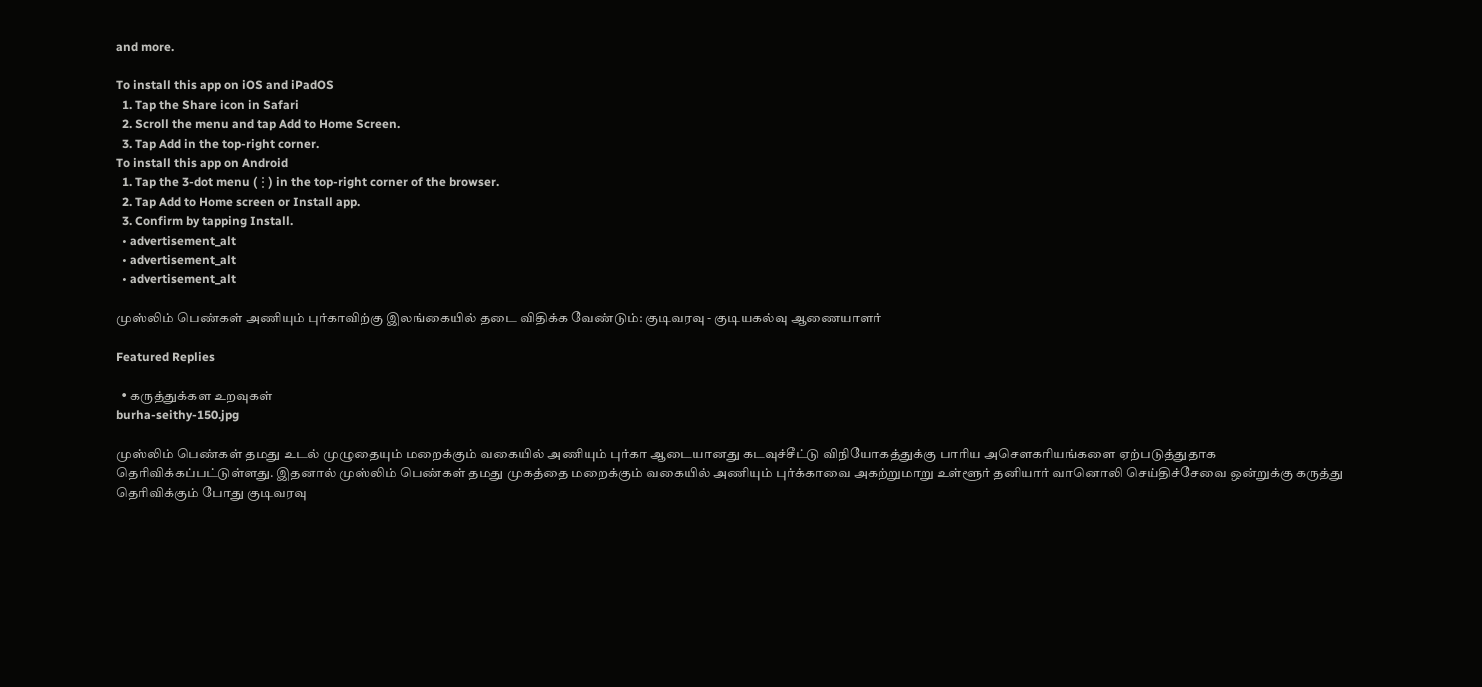and more.

To install this app on iOS and iPadOS
  1. Tap the Share icon in Safari
  2. Scroll the menu and tap Add to Home Screen.
  3. Tap Add in the top-right corner.
To install this app on Android
  1. Tap the 3-dot menu (⋮) in the top-right corner of the browser.
  2. Tap Add to Home screen or Install app.
  3. Confirm by tapping Install.
  • advertisement_alt
  • advertisement_alt
  • advertisement_alt

முஸ்லிம் பெண்கள் அணியும் புர்காவிற்கு இலங்கையில் தடை விதிக்க வேண்டும்: குடிவரவு - குடியகல்வு ஆணையாளர்

Featured Replies

  • கருத்துக்கள உறவுகள்
burha-seithy-150.jpg

முஸ்லிம் பெண்கள் தமது உடல் முழுதையும் மறைக்கும் வகையில் அணியும் புர்கா ஆடையானது கடவுச்சீட்டு விநியோகத்துக்கு பாரிய அசௌகரியங்களை ஏற்படுத்துதாக தெரிவிக்கப்பட்டுள்ளது. இதனால் முஸ்லிம் பெண்கள் தமது முகத்தை மறைக்கும் வகையில் அணியும் புர்க்காவை அகற்றுமாறு உள்ளூர் தனியார் வானொலி செய்திச்சேவை ஒன்றுக்கு கருத்து தெரிவிக்கும் போது குடிவரவு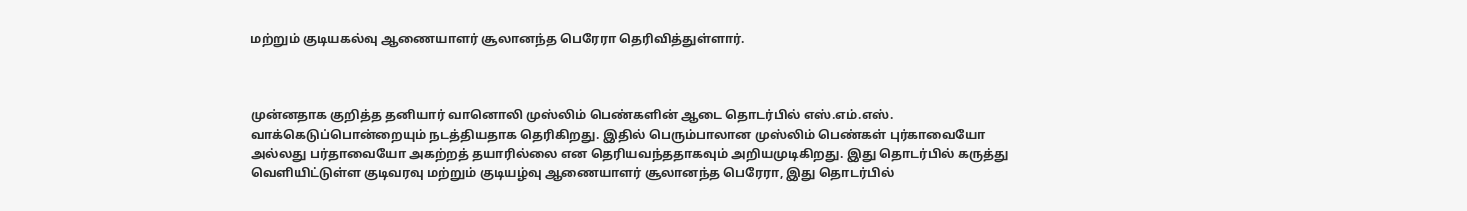மற்றும் குடியகல்வு ஆணையாளர் சூலானந்த பெரேரா தெரிவித்துள்ளார்.



முன்னதாக குறித்த தனியார் வானொலி முஸ்லிம் பெண்களின் ஆடை தொடர்பில் எஸ்.எம்.எஸ். வாக்கெடுப்பொன்றையும் நடத்தியதாக தெரிகிறது. இதில் பெரும்பாலான முஸ்லிம் பெண்கள் புர்காவையோ அல்லது பர்தாவையோ அகற்றத் தயாரில்லை என தெரியவந்ததாகவும் அறியமுடிகிறது. இது தொடர்பில் கருத்து வெளியிட்டுள்ள குடிவரவு மற்றும் குடியழ்வு ஆணையாளர் சூலானந்த பெரேரா, இது தொடர்பில்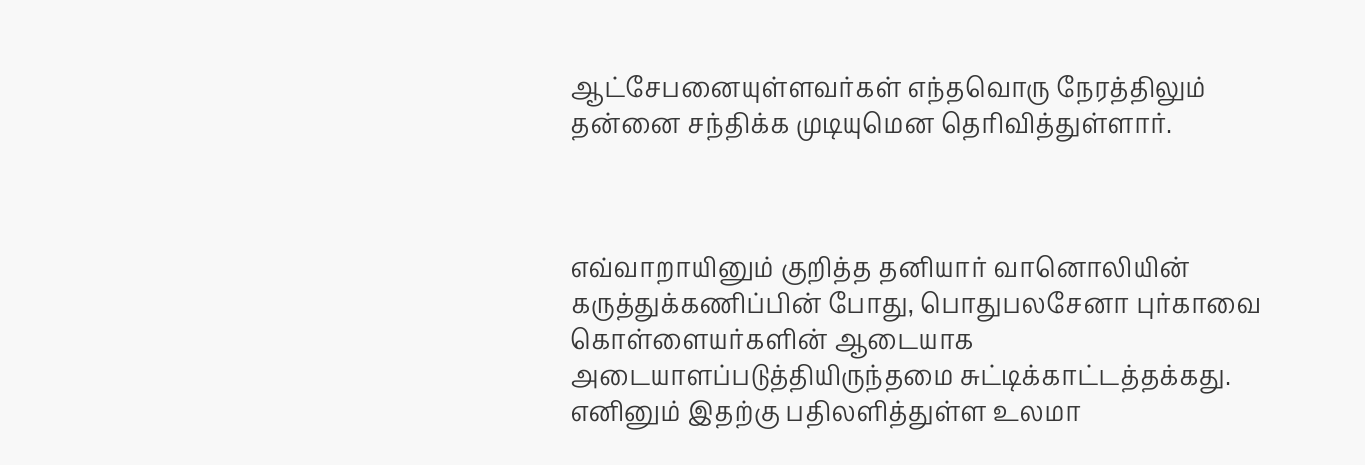ஆட்சேபனையுள்ளவர்கள் எந்தவொரு நேரத்திலும் தன்னை சந்திக்க முடியுமென தெரிவித்துள்ளார்.



எவ்வாறாயினும் குறித்த தனியார் வானொலியின் கருத்துக்கணிப்பின் போது, பொதுபலசேனா புர்காவை கொள்ளையர்களின் ஆடையாக அடையாளப்படுத்தியிருந்தமை சுட்டிக்காட்டத்தக்கது. எனினும் இதற்கு பதிலளித்துள்ள உலமா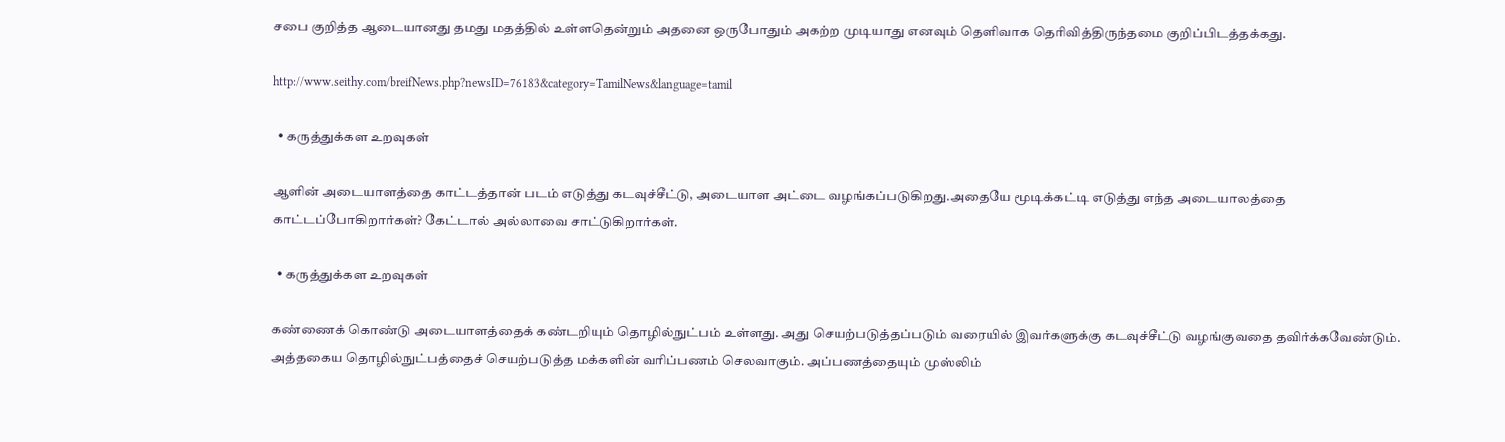சபை குறித்த ஆடையானது தமது மதத்தில் உள்ளதென்றும் அதனை ஒருபோதும் அகற்ற முடியாது எனவும் தெளிவாக தெரிவித்திருந்தமை குறிப்பிடத்தக்கது.

http://www.seithy.com/breifNews.php?newsID=76183&category=TamilNews&language=tamil

  • கருத்துக்கள உறவுகள்

ஆளின் அடையாளத்தை காட்டத்தான் படம் எடுத்து கடவுச்சீட்டு, அடையாள அட்டை வழங்கப்படுகிறது.அதையே மூடிக்கட்டி எடுத்து எந்த அடையாலத்தை காட்டப்போகிறார்கள்? கேட்டால் அல்லாவை சாட்டுகிறார்கள்.

  • கருத்துக்கள உறவுகள்

கண்ணைக் கொண்டு அடையாளத்தைக் கண்டறியும் தொழில்நுட்பம் உள்ளது. அது செயற்படுத்தப்படும் வரையில் இவர்களுக்கு கடவுச்சீட்டு வழங்குவதை தவிர்க்கவேண்டும். அத்தகைய தொழில்நுட்பத்தைச் செயற்படுத்த மக்களின் வரிப்பணம் செலவாகும். அப்பணத்தையும் முஸ்லிம்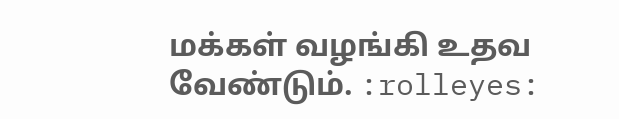மக்கள் வழங்கி உதவ வேண்டும். :rolleyes: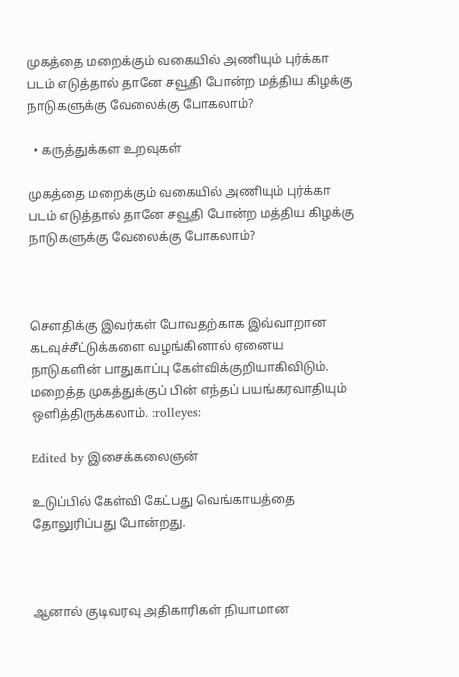முகத்தை மறைக்கும் வகையில் அணியும் புர்க்கா படம் எடுத்தால் தானே சவூதி போன்ற மத்திய கிழக்கு நாடுகளுக்கு வேலைக்கு போகலாம்?

  • கருத்துக்கள உறவுகள்

முகத்தை மறைக்கும் வகையில் அணியும் புர்க்கா படம் எடுத்தால் தானே சவூதி போன்ற மத்திய கிழக்கு நாடுகளுக்கு வேலைக்கு போகலாம்?



சௌதிக்கு இவர்கள் போவதற்காக இவ்வாறான கடவுச்சீட்டுக்களை வழங்கினால் ஏனைய நாடுகளின் பாதுகாப்பு கேள்விக்குறியாகிவிடும். மறைத்த முகத்துக்குப் பின் எந்தப் பயங்கரவாதியும் ஒளித்திருக்கலாம். :rolleyes:

Edited by இசைக்கலைஞன்

உடுப்பில் கேள்வி கேட்பது வெங்காயத்தை தோலுரிப்பது போன்றது.



ஆனால் குடிவரவு அதிகாரிகள் நியாமான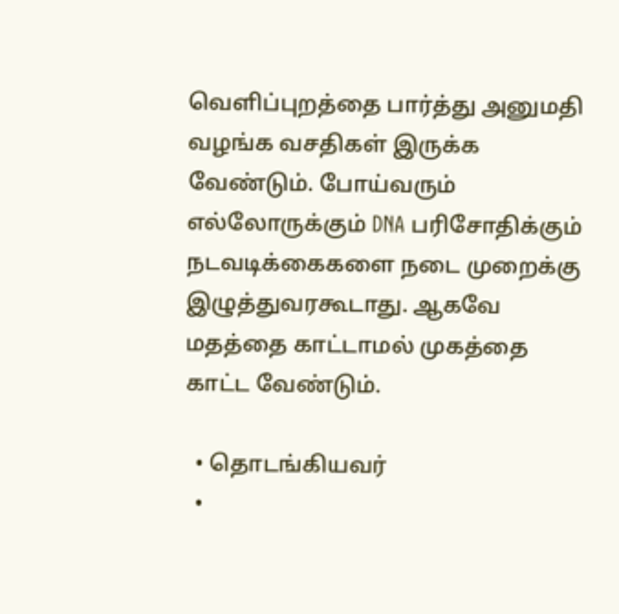வெளிப்புறத்தை பார்த்து அனுமதி வழங்க வசதிகள் இருக்க வேண்டும். போய்வரும் எல்லோருக்கும் DNA பரிசோதிக்கும் நடவடிக்கைகளை நடை முறைக்கு இழுத்துவரகூடாது. ஆகவே மதத்தை காட்டாமல் முகத்தை காட்ட வேண்டும்.

  • தொடங்கியவர்
  •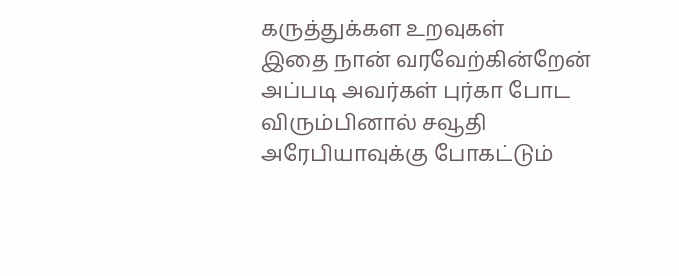கருத்துக்கள உறவுகள்
இதை நான் வரவேற்கின்றேன் அப்படி அவர்கள் புர்கா போட விரும்பினால் சவூதி அரேபியாவுக்கு போகட்டும்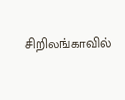சிறிலங்காவில்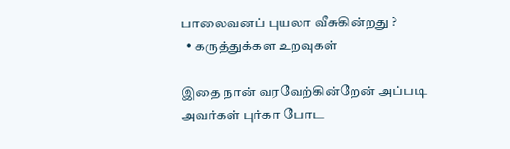பாலைவனப் புயலா வீசுகின்றது ?
  • கருத்துக்கள உறவுகள்

இதை நான் வரவேற்கின்றேன் அப்படி அவர்கள் புர்கா போட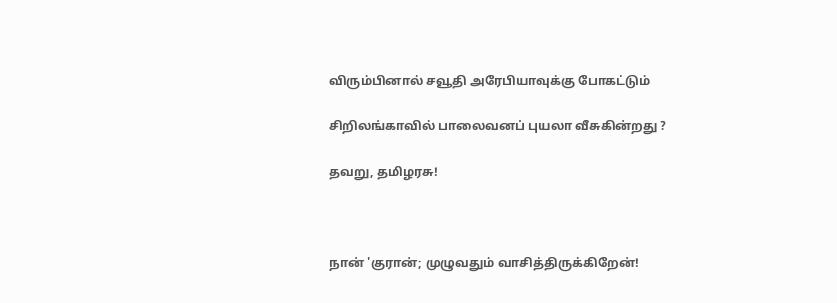விரும்பினால் சவூதி அரேபியாவுக்கு போகட்டும்

சிறிலங்காவில் பாலைவனப் புயலா வீசுகின்றது ?

தவறு, தமிழரசு!



நான் 'குரான்; முழுவதும் வாசித்திருக்கிறேன்!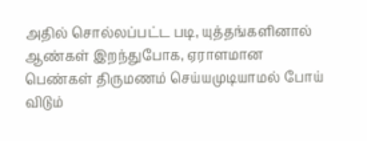அதில் சொல்லப்பட்ட படி, யுத்தங்களினால் ஆண்கள் இறந்துபோக, ஏராளமான பெண்கள் திருமணம் செய்யமுடியாமல் போய் விடும்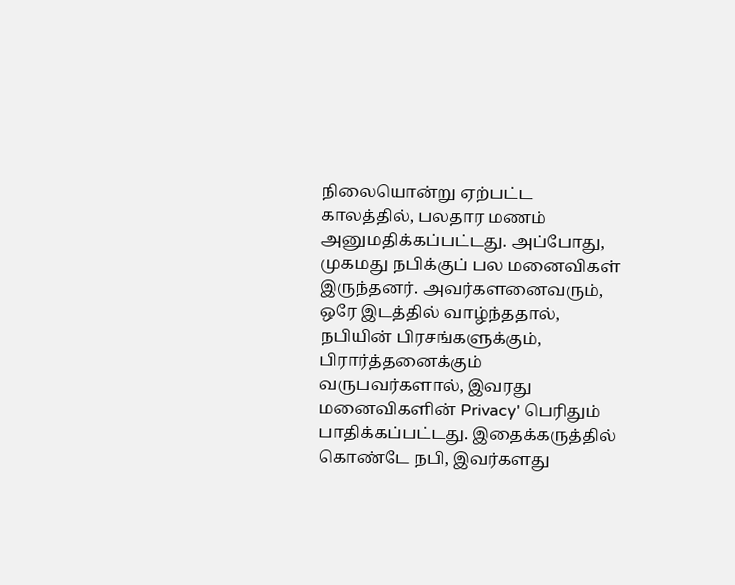நிலையொன்று ஏற்பட்ட காலத்தில், பலதார மணம் அனுமதிக்கப்பட்டது. அப்போது, முகமது நபிக்குப் பல மனைவிகள் இருந்தனர். அவர்களனைவரும், ஒரே இடத்தில் வாழ்ந்ததால், நபியின் பிரசங்களுக்கும், பிரார்த்தனைக்கும்  வருபவர்களால், இவரது மனைவிகளின் Privacy' பெரிதும் பாதிக்கப்பட்டது. இதைக்கருத்தில் கொண்டே நபி, இவர்களது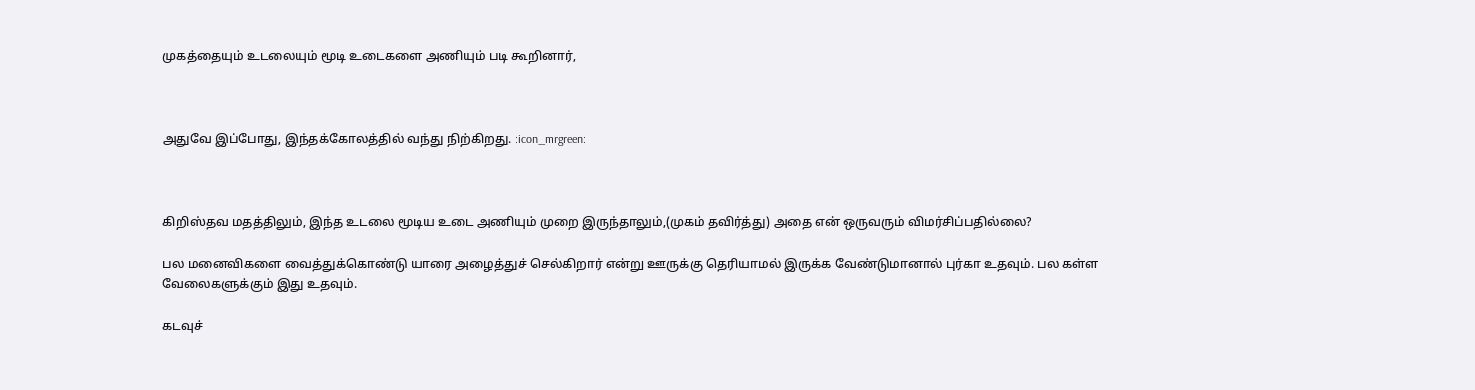முகத்தையும் உடலையும் மூடி உடைகளை அணியும் படி கூறினார்,



அதுவே இப்போது, இந்தக்கோலத்தில் வந்து நிற்கிறது. :icon_mrgreen:



கிறிஸ்தவ மதத்திலும், இந்த உடலை மூடிய உடை அணியும் முறை இருந்தாலும்,(முகம் தவிர்த்து) அதை என் ஒருவரும் விமர்சிப்பதில்லை?

பல மனைவிகளை வைத்துக்கொண்டு யாரை அழைத்துச் செல்கிறார் என்று ஊருக்கு தெரியாமல் இருக்க வேண்டுமானால் புர்கா உதவும். பல கள்ள வேலைகளுக்கும் இது உதவும்.

கடவுச்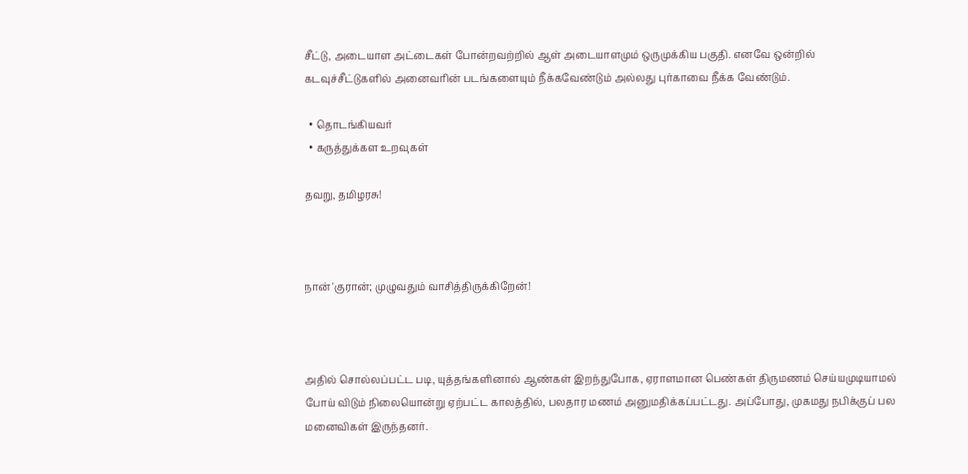சீட்டு, அடையாள அட்டைகள் போன்றவற்றில் ஆள் அடையாளமும் ஒருமுக்கிய பகுதி. எனவே ஒன்றில் கடவுச்சீட்டுகளில் அனைவரின் படங்களையும் நீக்கவேண்டும் அல்லது புர்காவை நீக்க வேண்டும்.

  • தொடங்கியவர்
  • கருத்துக்கள உறவுகள்

தவறு, தமிழரசு!



நான் 'குரான்; முழுவதும் வாசித்திருக்கிறேன்!



அதில் சொல்லப்பட்ட படி, யுத்தங்களினால் ஆண்கள் இறந்துபோக, ஏராளமான பெண்கள் திருமணம் செய்யமுடியாமல் போய் விடும் நிலையொன்று ஏற்பட்ட காலத்தில், பலதார மணம் அனுமதிக்கப்பட்டது. அப்போது, முகமது நபிக்குப் பல மனைவிகள் இருந்தனர்.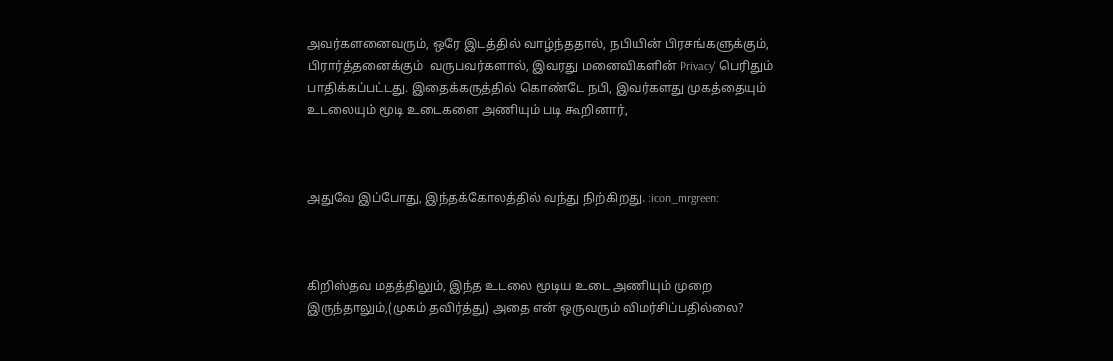அவர்களனைவரும், ஒரே இடத்தில் வாழ்ந்ததால், நபியின் பிரசங்களுக்கும், பிரார்த்தனைக்கும்  வருபவர்களால், இவரது மனைவிகளின் Privacy' பெரிதும் பாதிக்கப்பட்டது. இதைக்கருத்தில் கொண்டே நபி, இவர்களது முகத்தையும் உடலையும் மூடி உடைகளை அணியும் படி கூறினார்,



அதுவே இப்போது, இந்தக்கோலத்தில் வந்து நிற்கிறது. :icon_mrgreen:



கிறிஸ்தவ மதத்திலும், இந்த உடலை மூடிய உடை அணியும் முறை இருந்தாலும்,(முகம் தவிர்த்து) அதை என் ஒருவரும் விமர்சிப்பதில்லை?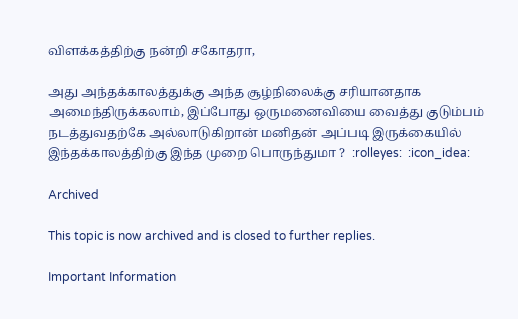விளக்கத்திற்கு நன்றி சகோதரா,

அது அந்தக்காலத்துக்கு அந்த சூழ்நிலைக்கு சரியானதாக அமைந்திருக்கலாம், இப்போது ஒருமனைவியை வைத்து குடும்பம் நடத்துவதற்கே அல்லாடுகிறான் மனிதன் அப்படி இருக்கையில் இந்தக்காலத்திற்கு இந்த முறை பொருந்துமா ?  :rolleyes:  :icon_idea:

Archived

This topic is now archived and is closed to further replies.

Important Information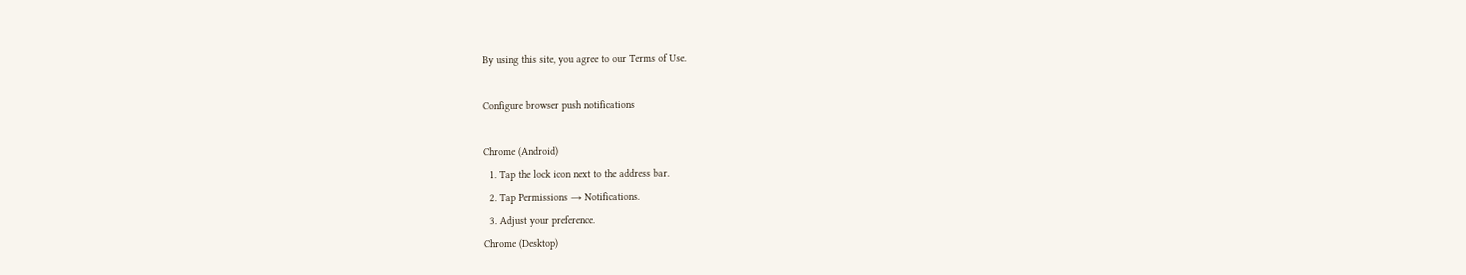By using this site, you agree to our Terms of Use.

Configure browser push notifications

Chrome (Android)
  1. Tap the lock icon next to the address bar.
  2. Tap Permissions → Notifications.
  3. Adjust your preference.
Chrome (Desktop)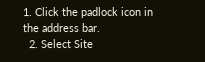1. Click the padlock icon in the address bar.
  2. Select Site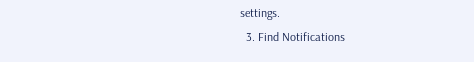settings.
  3. Find Notifications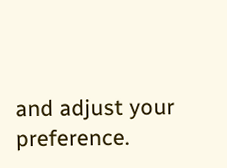and adjust your preference.